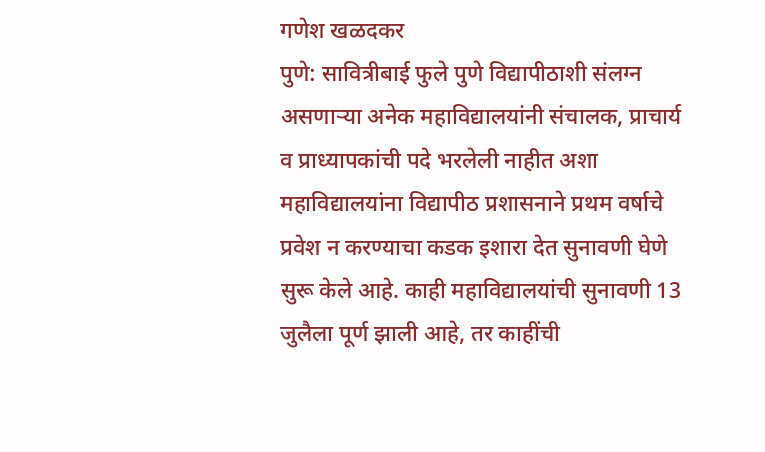गणेश खळदकर
पुणे: सावित्रीबाई फुले पुणे विद्यापीठाशी संलग्न असणाऱ्या अनेक महाविद्यालयांनी संचालक, प्राचार्य व प्राध्यापकांची पदे भरलेली नाहीत अशा महाविद्यालयांना विद्यापीठ प्रशासनाने प्रथम वर्षाचे प्रवेश न करण्याचा कडक इशारा देत सुनावणी घेणे सुरू केले आहे. काही महाविद्यालयांची सुनावणी 13 जुलैला पूर्ण झाली आहे, तर काहींची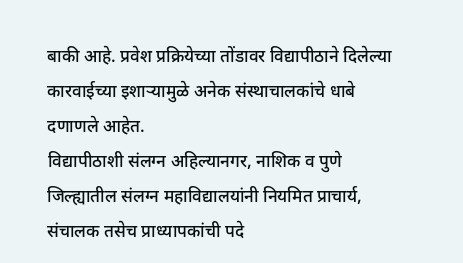बाकी आहे. प्रवेश प्रक्रियेच्या तोंडावर विद्यापीठाने दिलेल्या कारवाईच्या इशाऱ्यामुळे अनेक संस्थाचालकांचे धाबे दणाणले आहेत.
विद्यापीठाशी संलग्न अहिल्यानगर, नाशिक व पुणे जिल्ह्यातील संलग्न महाविद्यालयांनी नियमित प्राचार्य, संचालक तसेच प्राध्यापकांची पदे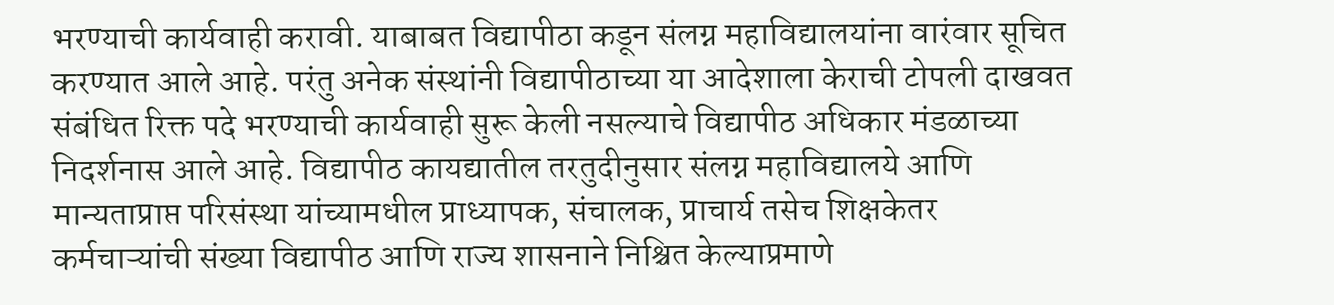भरण्याची कार्यवाही करावी. याबाबत विद्यापीठा कडून संलग्न महाविद्यालयांना वारंवार सूचित करण्यात आले आहे. परंतु अनेक संस्थांनी विद्यापीठाच्या या आदेशाला केराची टोपली दाखवत संबंधित रिक्त पदे भरण्याची कार्यवाही सुरू केली नसल्याचे विद्यापीठ अधिकार मंडळाच्या निदर्शनास आले आहे. विद्यापीठ कायद्यातील तरतुदीनुसार संलग्न महाविद्यालये आणि मान्यताप्राप्त परिसंस्था यांच्यामधील प्राध्यापक, संचालक, प्राचार्य तसेच शिक्षकेतर कर्मचाऱ्यांची संख्या विद्यापीठ आणि राज्य शासनाने निश्चित केल्याप्रमाणे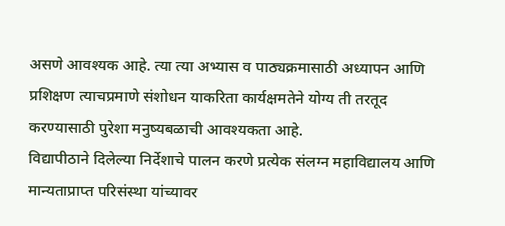असणे आवश्यक आहे. त्या त्या अभ्यास व पाठ्यक्रमासाठी अध्यापन आणि प्रशिक्षण त्याचप्रमाणे संशोधन याकरिता कार्यक्षमतेने योग्य ती तरतूद करण्यासाठी पुरेशा मनुष्यबळाची आवश्यकता आहे.
विद्यापीठाने दिलेल्या निर्देशाचे पालन करणे प्रत्येक संलग्न महाविद्यालय आणि मान्यताप्राप्त परिसंस्था यांच्यावर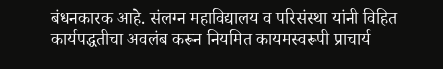बंधनकारक आहे. संलग्न महाविद्यालय व परिसंस्था यांनी विहित कार्यपद्धतीचा अवलंब करून नियमित कायमस्वरूपी प्राचार्य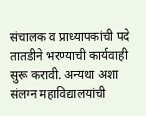संचालक व प्राध्यापकांची पदे तातडीने भरण्याची कार्यवाही सुरू करावी. अन्यथा अशा संलग्न महाविद्यालयांची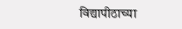विद्यापीठाच्या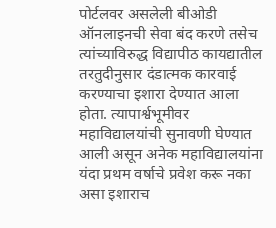पोर्टलवर असलेली बीओडी ऑनलाइनची सेवा बंद करणे तसेच त्यांच्याविरुद्ध विद्यापीठ कायद्यातील तरतुदीनुसार दंडात्मक कारवाई करण्याचा इशारा देण्यात आला होता. त्यापार्श्वभूमीवर महाविद्यालयांची सुनावणी घेण्यात आली असून अनेक महाविद्यालयांना यंदा प्रथम वर्षाचे प्रवेश करू नका असा इशाराच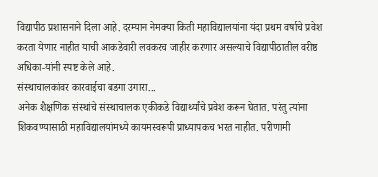विद्यापीठ प्रशासनाने दिला आहे. दरम्यान नेमक्या किती महाविद्यालयांना यंदा प्रथम वर्षाचे प्रवेश करता येणार नाहीत याची आकडेवारी लवकरच जाहीर करणार असल्याचे विद्यापीठातील वरीष्ठ अधिका-यांनी स्पष्ट केले आहे.
संस्थाचालकांवर कारवाईचा बडगा उगारा...
अनेक शैक्षणिक संस्थांचे संस्थाचालक एकीकडे विद्यार्थ्यांचे प्रवेश करून घेतात. परंतु त्यांना शिकवण्यासाठी महाविद्यालयांमध्ये कायमस्वरूपी प्राध्यापकच भरत नाहीत. परीणामी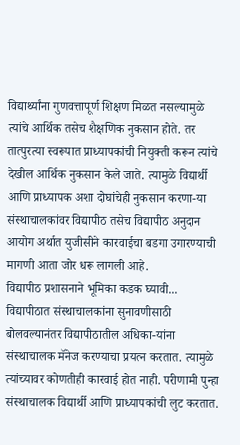विद्यार्थ्यांना गुणवत्तापूर्ण शिक्षण मिळत नसल्यामुळे त्यांचे आर्थिक तसेच शैक्षणिक नुकसान होते. तर तात्पुरत्या स्वरूपात प्राध्यापकांची नियुक्ती करून त्यांचे देखील आर्थिक नुकसान केले जाते. त्यामुळे विद्यार्थी आणि प्राध्यापक अशा दोघांचेही नुकसान करणा-या संस्थाचालकांवर विद्यापीठ तसेच विद्यापीठ अनुदान आयोग अर्थात युजीसीने कारवाईचा बडगा उगारण्याची मागणी आता जोर धरू लागली आहे.
विद्यापीठ प्रशासनाने भूमिका कडक घ्यावी...
विद्यापीठात संस्थाचालकांना सुनावणीसाठी बोलवल्यानंतर विद्यापीठातील अधिका-यांना संस्थाचालक मॅनेज करण्याचा प्रयत्न करतात. त्यामुळे त्यांच्यावर कोणतीही कारवाई होत नाही. परीणामी पुन्हा संस्थाचालक विद्यार्थी आणि प्राध्यापकांची लुट करतात.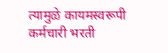त्यामुळे कायमस्वरूपी कर्मचारी भरती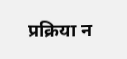प्रक्रिया न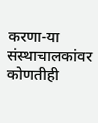करणा-या संस्थाचालकांवर कोणतीही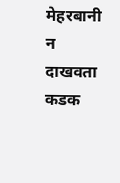मेहरबानी न दाखवता कडक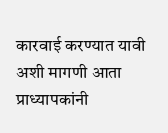कारवाई करण्यात यावी अशी मागणी आता प्राध्यापकांनी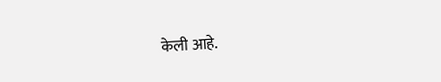केली आहे.